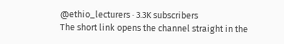@ethio_lecturers · 3.3K subscribers
The short link opens the channel straight in the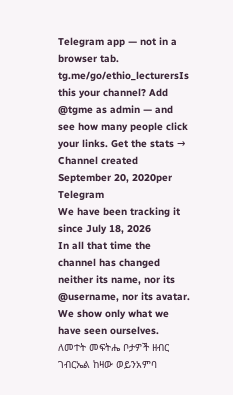Telegram app — not in a browser tab.
tg.me/go/ethio_lecturersIs this your channel? Add @tgme as admin — and see how many people click your links. Get the stats →
Channel created September 20, 2020per Telegram
We have been tracking it since July 18, 2026
In all that time the channel has changed neither its name, nor its @username, nor its avatar.
We show only what we have seen ourselves.
ለመተት መፍትሔ ቦታዎች ዘብር ገብርኤል ከዛው ወይንአምባ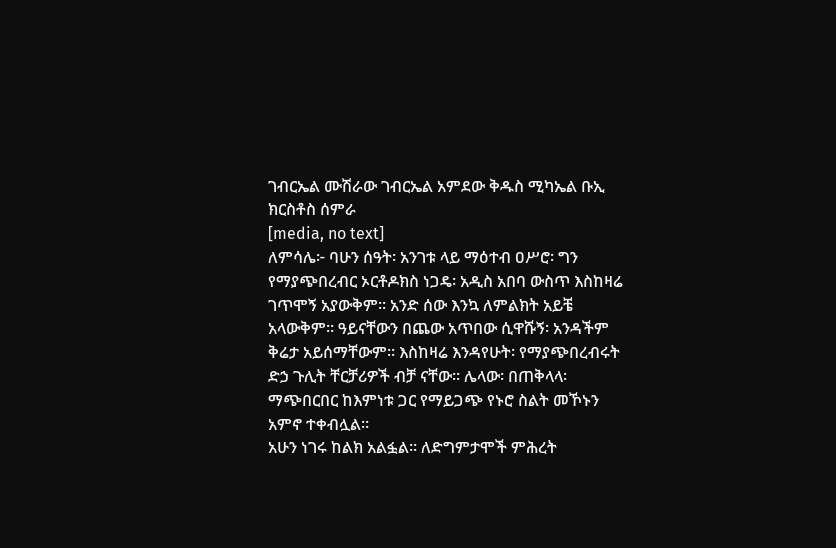ገብርኤል ሙሽራው ገብርኤል አምደው ቅዱስ ሚካኤል ቡኢ ክርስቶስ ሰምራ
[media, no text]
ለምሳሌ፦ ባሁን ሰዓት፡ አንገቱ ላይ ማዕተብ ዐሥሮ፡ ግን የማያጭበረብር ኦርቶዶክስ ነጋዴ፡ አዲስ አበባ ውስጥ እስከዛሬ ገጥሞኝ አያውቅም። አንድ ሰው እንኳ ለምልክት አይቼ አላውቅም። ዓይናቸውን በጨው አጥበው ሲዋሹኝ፡ አንዳችም ቅሬታ አይሰማቸውም። እስከዛሬ እንዳየሁት፡ የማያጭበረብሩት ድኃ ጉሊት ቸርቻሪዎች ብቻ ናቸው። ሌላው፡ በጠቅላላ፡ ማጭበርበር ከእምነቱ ጋር የማይጋጭ የኑሮ ስልት መኾኑን አምኖ ተቀብሏል።
አሁን ነገሩ ከልክ አልፏል። ለድግምታሞች ምሕረት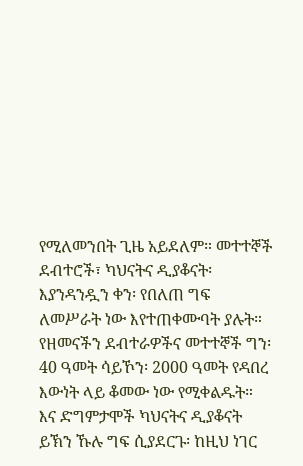የሚለመንበት ጊዜ አይደለም። መተተኞች ደብተሮች፣ ካህናትና ዲያቆናት፡ እያንዳንዷን ቀን፡ የበለጠ ግፍ ለመሥራት ነው እየተጠቀሙባት ያሉት።
የዘመናችን ደብተራዎችና መተተኞች ግን፡ 40 ዓመት ሳይኾን፡ 2000 ዓመት የዳበረ እውነት ላይ ቆመው ነው የሚቀልዱት።
እና ድግምታሞች ካህናትና ዲያቆናት ይኽን ኹሉ ግፍ ሲያደርጉ፡ ከዚህ ነገር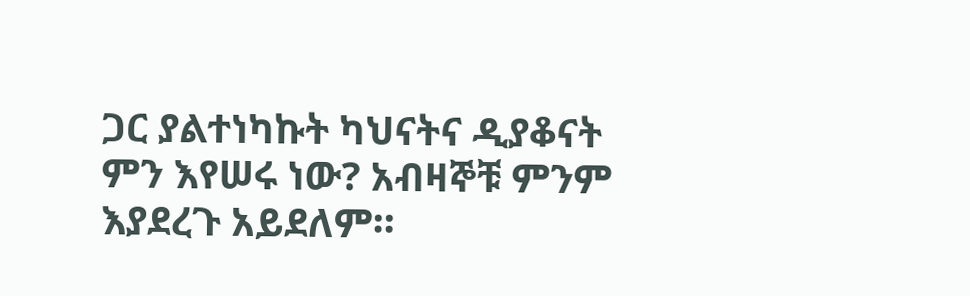ጋር ያልተነካኩት ካህናትና ዲያቆናት ምን እየሠሩ ነው? አብዛኞቹ ምንም እያደረጉ አይደለም።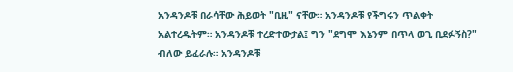አንዳንዶቹ በራሳቸው ሕይወት "ቢዚ" ናቸው። አንዳንዶቹ የችግሩን ጥልቀት አልተረዱትም። አንዳንዶቹ ተረድተውታል፤ ግን "ደግሞ እኔንም በጥላ ወጊ ቢደፉኝስ?" ብለው ይፈራሉ። አንዳንዶቹ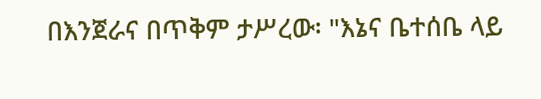በእንጀራና በጥቅም ታሥረው፡ "እኔና ቤተሰቤ ላይ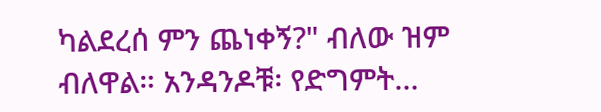ካልደረሰ ምን ጨነቀኝ?" ብለው ዝም ብለዋል። አንዳንዶቹ፡ የድግምት…